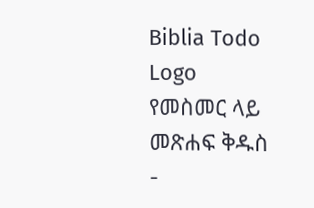Biblia Todo Logo
የመስመር ላይ መጽሐፍ ቅዱስ
-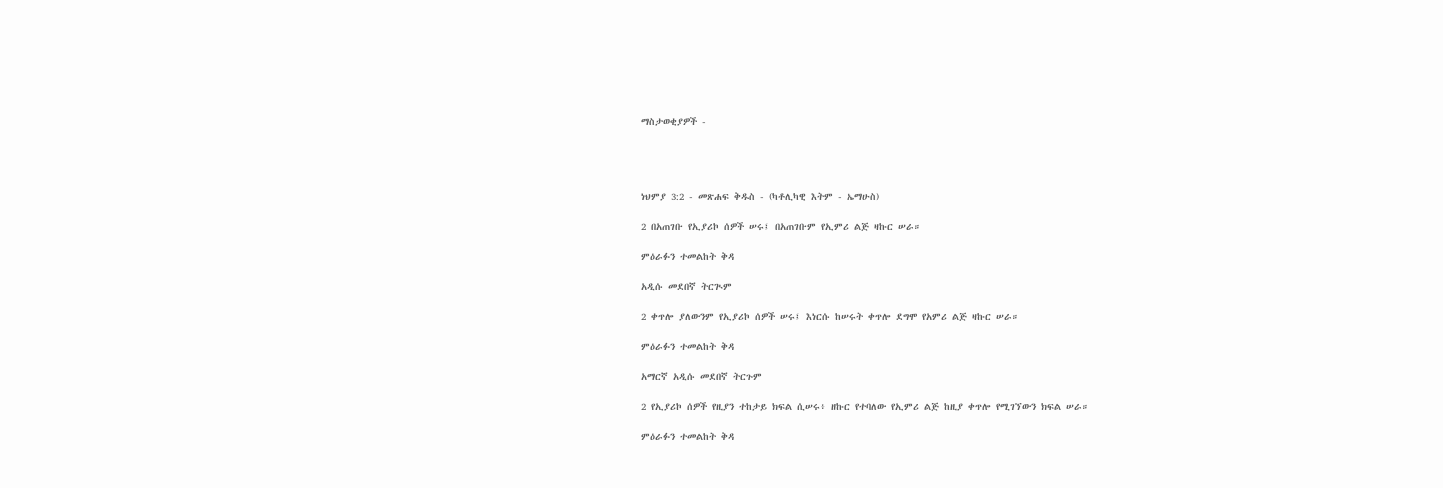ማስታወቂያዎች -




ነህምያ 3:2 - መጽሐፍ ቅዱስ - (ካቶሊካዊ እትም - ኤማሁስ)

2 በአጠገቡ የኢያሪኮ ሰዎች ሠሩ፤ በአጠገቡም የኢምሪ ልጅ ዛኩር ሠራ።

ምዕራፉን ተመልከት ቅዳ

አዲሱ መደበኛ ትርጒም

2 ቀጥሎ ያለውንም የኢያሪኮ ሰዎች ሠሩ፤ እነርሱ ከሠሩት ቀጥሎ ደግሞ የአምሪ ልጅ ዛኩር ሠራ።

ምዕራፉን ተመልከት ቅዳ

አማርኛ አዲሱ መደበኛ ትርጉም

2 የኢያሪኮ ሰዎች የዚያን ተከታይ ክፍል ሲሠሩ፥ ዘኩር የተባለው የኢምሪ ልጅ ከዚያ ቀጥሎ የሚገኘውን ክፍል ሠራ።

ምዕራፉን ተመልከት ቅዳ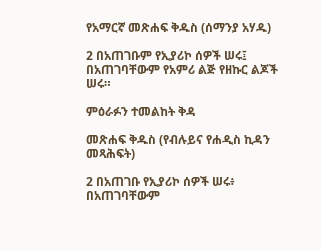የአማርኛ መጽሐፍ ቅዱስ (ሰማንያ አሃዱ)

2 በአጠገቡም የኢያሪኮ ሰዎች ሠሩ፤ በአጠገባቸውም የአምሪ ልጅ የዘኩር ልጆች ሠሩ።

ምዕራፉን ተመልከት ቅዳ

መጽሐፍ ቅዱስ (የብሉይና የሐዲስ ኪዳን መጻሕፍት)

2 በአጠገቡ የኢያሪኮ ሰዎች ሠሩ፥ በአጠገባቸውም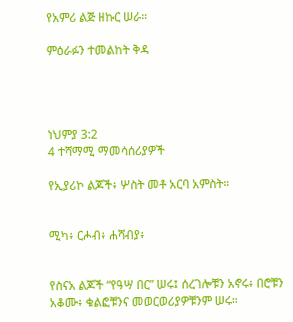የአምሪ ልጅ ዘኩር ሠራ።

ምዕራፉን ተመልከት ቅዳ




ነህምያ 3:2
4 ተሻማሚ ማመሳሰሪያዎች

የኢያሪኮ ልጆች፥ ሦስት መቶ አርባ አምስት።


ሚካ፥ ርሖብ፥ ሐሻብያ፥


የስናአ ልጆች “የዓሣ በር” ሠሩ፤ ሰረገሎቹን አኖሩ፥ በሮቹን አቆሙ፥ ቁልፎቹንና መወርወሪያዎቹንም ሠሩ።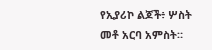የኢያሪኮ ልጆች፥ ሦስት መቶ አርባ አምስት።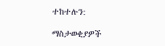ተከተሉን:

ማስታወቂያዎች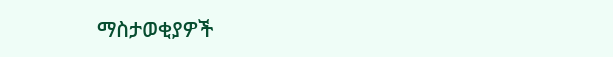ማስታወቂያዎች